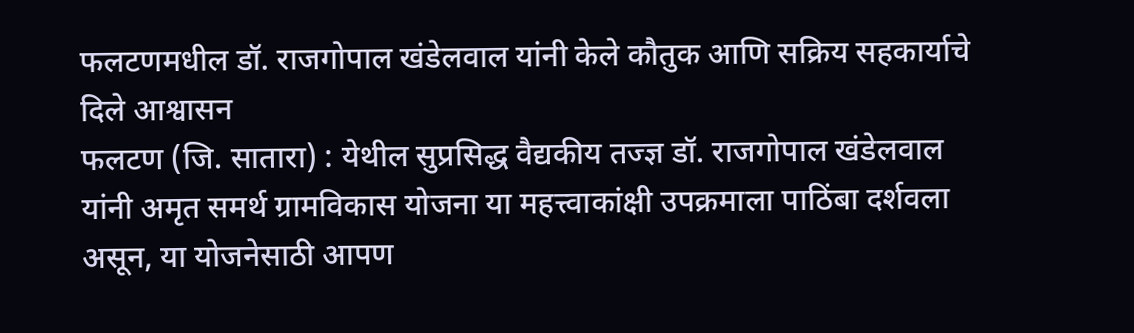फलटणमधील डॉ. राजगोपाल खंडेलवाल यांनी केले कौतुक आणि सक्रिय सहकार्याचे दिले आश्वासन
फलटण (जि. सातारा) : येथील सुप्रसिद्ध वैद्यकीय तज्ज्ञ डॉ. राजगोपाल खंडेलवाल यांनी अमृत समर्थ ग्रामविकास योजना या महत्त्वाकांक्षी उपक्रमाला पाठिंबा दर्शवला असून, या योजनेसाठी आपण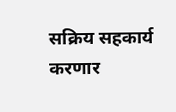सक्रिय सहकार्य करणार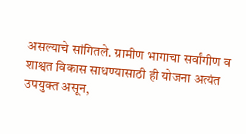असल्याचे सांगितले. ग्रामीण भागाचा सर्वांगीण व शाश्वत विकास साधण्यासाठी ही योजना अत्यंत उपयुक्त असून,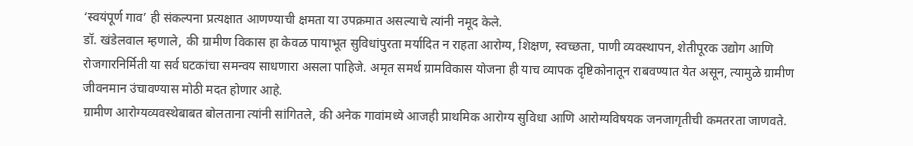‘स्वयंपूर्ण गाव’ ही संकल्पना प्रत्यक्षात आणण्याची क्षमता या उपक्रमात असल्याचे त्यांनी नमूद केले.
डॉ. खंडेलवाल म्हणाले, की ग्रामीण विकास हा केवळ पायाभूत सुविधांपुरता मर्यादित न राहता आरोग्य, शिक्षण, स्वच्छता, पाणी व्यवस्थापन, शेतीपूरक उद्योग आणि रोजगारनिर्मिती या सर्व घटकांचा समन्वय साधणारा असला पाहिजे. अमृत समर्थ ग्रामविकास योजना ही याच व्यापक दृष्टिकोनातून राबवण्यात येत असून, त्यामुळे ग्रामीण जीवनमान उंचावण्यास मोठी मदत होणार आहे.
ग्रामीण आरोग्यव्यवस्थेबाबत बोलताना त्यांनी सांगितले, की अनेक गावांमध्ये आजही प्राथमिक आरोग्य सुविधा आणि आरोग्यविषयक जनजागृतीची कमतरता जाणवते.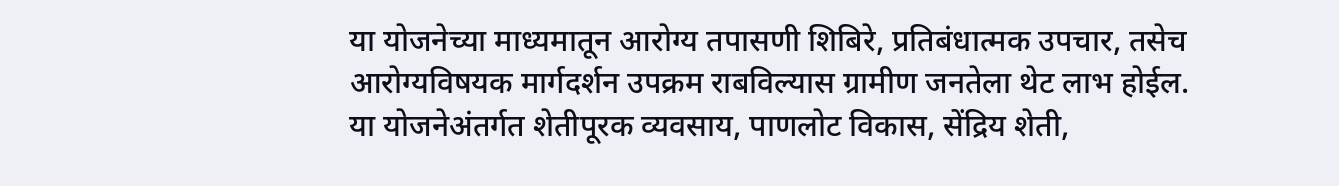या योजनेच्या माध्यमातून आरोग्य तपासणी शिबिरे, प्रतिबंधात्मक उपचार, तसेच आरोग्यविषयक मार्गदर्शन उपक्रम राबविल्यास ग्रामीण जनतेला थेट लाभ होईल.
या योजनेअंतर्गत शेतीपूरक व्यवसाय, पाणलोट विकास, सेंद्रिय शेती,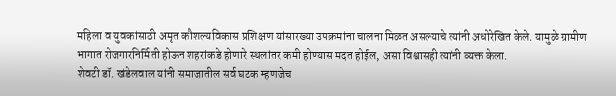महिला व युवकांसाठी अमृत कौशल्यविकास प्रशिक्षण यांसारख्या उपक्रमांना चालना मिळत असल्याचे त्यांनी अधोरेखित केले. यामुळे ग्रामीण भागात रोजगारनिर्मिती होऊन शहरांकडे होणारे स्थलांतर कमी होण्यास मदत होईल, असा विश्वासही त्यांनी व्यक्त केला.
शेवटी डॉ. खंडेलवाल यांनी समाजातील सर्व घटक म्हणजेच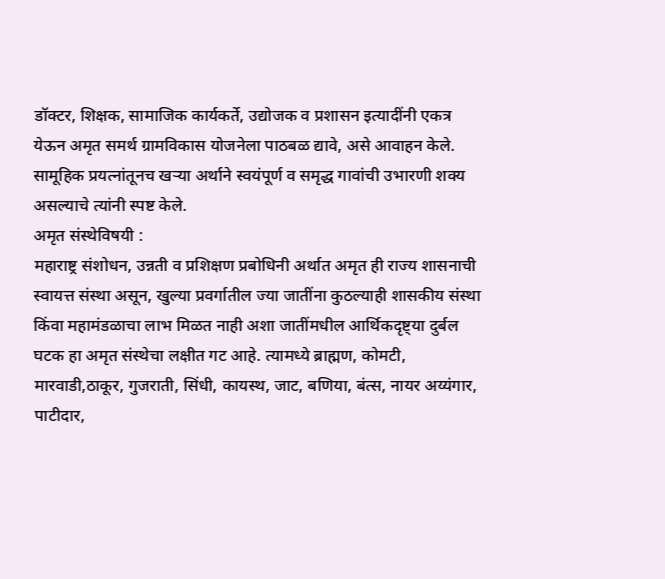डॉक्टर, शिक्षक, सामाजिक कार्यकर्ते, उद्योजक व प्रशासन इत्यादींनी एकत्र येऊन अमृत समर्थ ग्रामविकास योजनेला पाठबळ द्यावे, असे आवाहन केले. सामूहिक प्रयत्नांतूनच खऱ्या अर्थाने स्वयंपूर्ण व समृद्ध गावांची उभारणी शक्य असल्याचे त्यांनी स्पष्ट केले.
अमृत संस्थेविषयी :
महाराष्ट्र संशोधन, उन्नती व प्रशिक्षण प्रबोधिनी अर्थात अमृत ही राज्य शासनाची स्वायत्त संस्था असून, खुल्या प्रवर्गातील ज्या जातींना कुठल्याही शासकीय संस्था किंवा महामंडळाचा लाभ मिळत नाही अशा जातींमधील आर्थिकदृष्ट्या दुर्बल घटक हा अमृत संस्थेचा लक्षीत गट आहे. त्यामध्ये ब्राह्मण, कोमटी, मारवाडी,ठाकूर, गुजराती, सिंधी, कायस्थ, जाट, बणिया, बंत्स, नायर अय्यंगार, पाटीदार,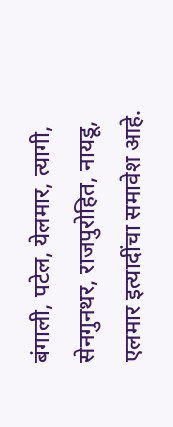बंगाली, पटेल, येलमार, त्यागी, सेनगुनथर, राजपुरोहित, नायडू, एलमार इत्यादींचा समावेश आहे.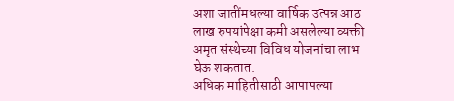अशा जातींमधल्या वार्षिक उत्पन्न आठ लाख रुपयांपेक्षा कमी असलेल्या व्यक्ती अमृत संस्थेच्या विविध योजनांचा लाभ घेऊ शकतात.
अधिक माहितीसाठी आपापल्या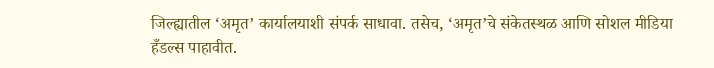जिल्ह्यातील ‘अमृत’ कार्यालयाशी संपर्क साधावा. तसेच, ‘अमृत’चे संकेतस्थळ आणि सोशल मीडिया हँडल्स पाहावीत.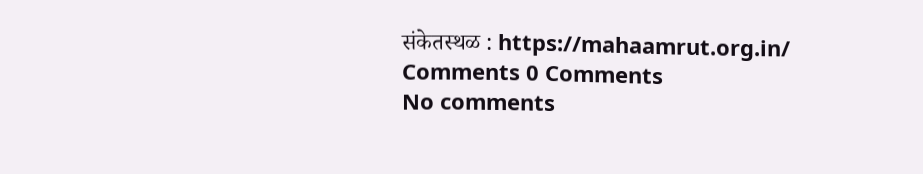संकेतस्थळ : https://mahaamrut.org.in/
Comments 0 Comments
No comments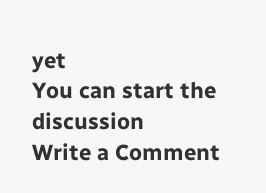yet
You can start the discussion
Write a Comment